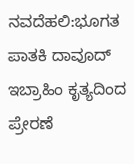ನವದೆಹಲಿ:ಭೂಗತ ಪಾತಕಿ ದಾವೂದ್ ಇಬ್ರಾಹಿಂ ಕೃತ್ಯದಿಂದ ಪ್ರೇರಣೆ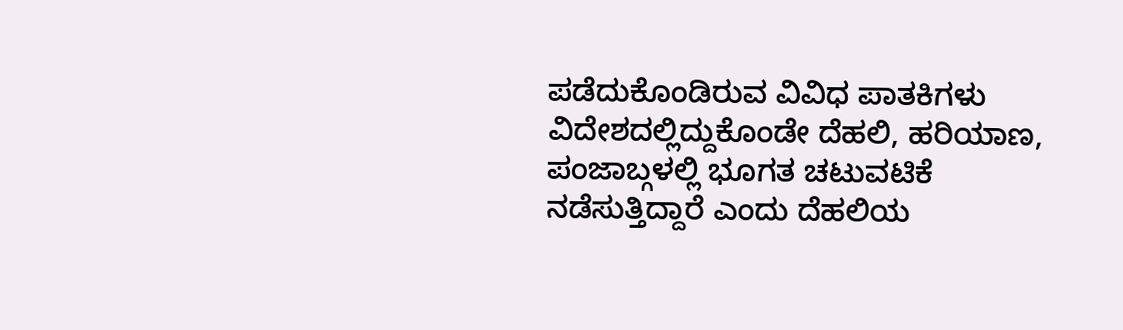ಪಡೆದುಕೊಂಡಿರುವ ವಿವಿಧ ಪಾತಕಿಗಳು ವಿದೇಶದಲ್ಲಿದ್ದುಕೊಂಡೇ ದೆಹಲಿ, ಹರಿಯಾಣ, ಪಂಜಾಬ್ಗಳಲ್ಲಿ ಭೂಗತ ಚಟುವಟಿಕೆ ನಡೆಸುತ್ತಿದ್ದಾರೆ ಎಂದು ದೆಹಲಿಯ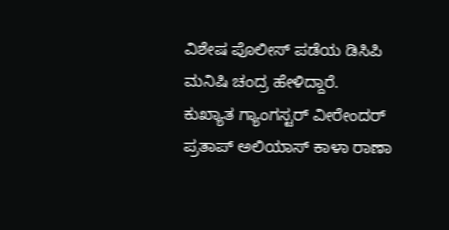ವಿಶೇಷ ಪೊಲೀಸ್ ಪಡೆಯ ಡಿಸಿಪಿ ಮನಿಷಿ ಚಂದ್ರ ಹೇಳಿದ್ದಾರೆ.
ಕುಖ್ಯಾತ ಗ್ಯಾಂಗಸ್ಟರ್ ವೀರೇಂದರ್ ಪ್ರತಾಪ್ ಅಲಿಯಾಸ್ ಕಾಳಾ ರಾಣಾ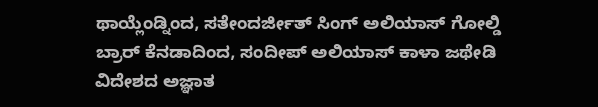ಥಾಯ್ಲೆಂಡ್ನಿಂದ, ಸತೇಂದರ್ಜೀತ್ ಸಿಂಗ್ ಅಲಿಯಾಸ್ ಗೋಲ್ಡಿ ಬ್ರಾರ್ ಕೆನಡಾದಿಂದ, ಸಂದೀಪ್ ಅಲಿಯಾಸ್ ಕಾಳಾ ಜಥೇಡಿ ವಿದೇಶದ ಅಜ್ಞಾತ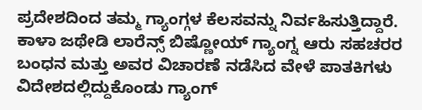ಪ್ರದೇಶದಿಂದ ತಮ್ಮ ಗ್ಯಾಂಗ್ಗಳ ಕೆಲಸವನ್ನು ನಿರ್ವಹಿಸುತ್ತಿದ್ದಾರೆ. ಕಾಳಾ ಜಥೇಡಿ ಲಾರೆನ್ಸ್ ಬಿಷ್ಣೋಯ್ ಗ್ಯಾಂಗ್ನ ಆರು ಸಹಚರರ ಬಂಧನ ಮತ್ತು ಅವರ ವಿಚಾರಣೆ ನಡೆಸಿದ ವೇಳೆ ಪಾತಕಿಗಳು ವಿದೇಶದಲ್ಲಿದ್ದುಕೊಂಡು ಗ್ಯಾಂಗ್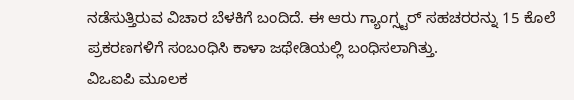ನಡೆಸುತ್ತಿರುವ ವಿಚಾರ ಬೆಳಕಿಗೆ ಬಂದಿದೆ. ಈ ಆರು ಗ್ಯಾಂಗ್ಸ್ಟರ್ ಸಹಚರರನ್ನು 15 ಕೊಲೆ ಪ್ರಕರಣಗಳಿಗೆ ಸಂಬಂಧಿಸಿ ಕಾಳಾ ಜಥೇಡಿಯಲ್ಲಿ ಬಂಧಿಸಲಾಗಿತ್ತು.
ವಿಒಐಪಿ ಮೂಲಕ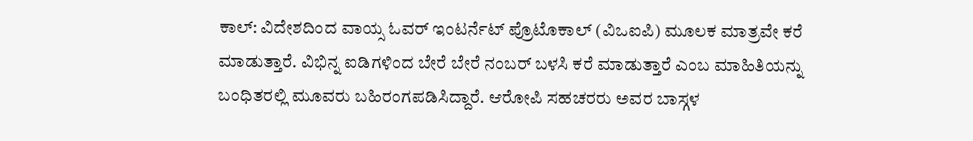ಕಾಲ್: ವಿದೇಶದಿಂದ ವಾಯ್ಸ ಓವರ್ ಇಂಟರ್ನೆಟ್ ಪ್ರೊಟೊಕಾಲ್ (ವಿಒಐಪಿ) ಮೂಲಕ ಮಾತ್ರವೇ ಕರೆ ಮಾಡುತ್ತಾರೆ. ವಿಭಿನ್ನ ಐಡಿಗಳಿಂದ ಬೇರೆ ಬೇರೆ ನಂಬರ್ ಬಳಸಿ ಕರೆ ಮಾಡುತ್ತಾರೆ ಎಂಬ ಮಾಹಿತಿಯನ್ನು ಬಂಧಿತರಲ್ಲಿ ಮೂವರು ಬಹಿರಂಗಪಡಿಸಿದ್ದಾರೆ. ಆರೋಪಿ ಸಹಚರರು ಅವರ ಬಾಸ್ಗಳ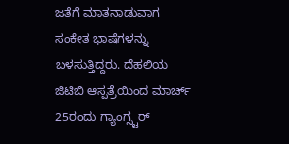ಜತೆಗೆ ಮಾತನಾಡುವಾಗ ಸಂಕೇತ ಭಾಷೆಗಳನ್ನು ಬಳಸುತ್ತಿದ್ದರು. ದೆಹಲಿಯ ಜಿಟಿಬಿ ಆಸ್ಪತ್ರೆಯಿಂದ ಮಾರ್ಚ್ 25ರಂದು ಗ್ಯಾಂಗ್ಸ್ಟರ್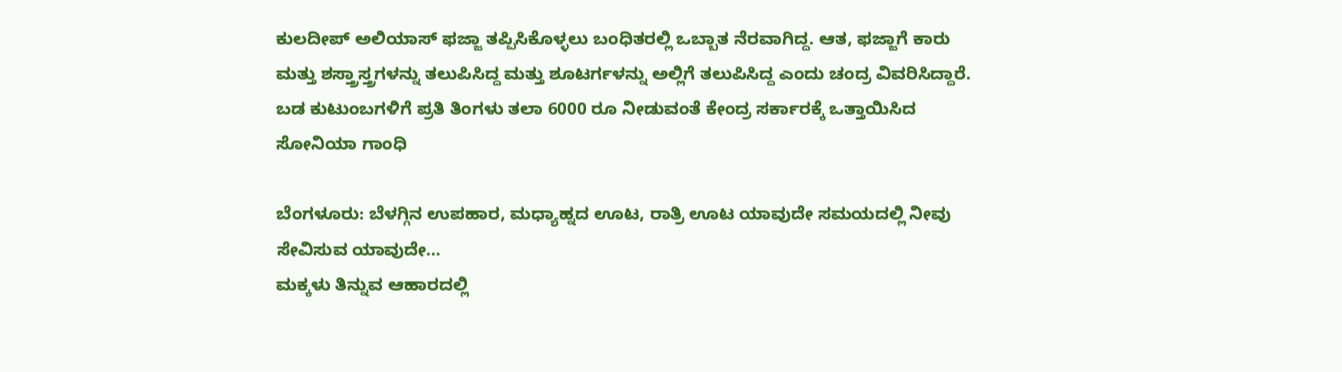ಕುಲದೀಪ್ ಅಲಿಯಾಸ್ ಫಜ್ಜಾ ತಪ್ಪಿಸಿಕೊಳ್ಳಲು ಬಂಧಿತರಲ್ಲಿ ಒಬ್ಬಾತ ನೆರವಾಗಿದ್ದ. ಆತ, ಫಜ್ಜಾಗೆ ಕಾರು ಮತ್ತು ಶಸ್ತ್ರಾಸ್ತ್ರಗಳನ್ನು ತಲುಪಿಸಿದ್ದ ಮತ್ತು ಶೂಟರ್ಗಳನ್ನು ಅಲ್ಲಿಗೆ ತಲುಪಿಸಿದ್ದ ಎಂದು ಚಂದ್ರ ವಿವರಿಸಿದ್ದಾರೆ.
ಬಡ ಕುಟುಂಬಗಳಿಗೆ ಪ್ರತಿ ತಿಂಗಳು ತಲಾ 6000 ರೂ ನೀಡುವಂತೆ ಕೇಂದ್ರ ಸರ್ಕಾರಕ್ಕೆ ಒತ್ತಾಯಿಸಿದ ಸೋನಿಯಾ ಗಾಂಧಿ

ಬೆಂಗಳೂರು: ಬೆಳಗ್ಗಿನ ಉಪಹಾರ, ಮಧ್ಯಾಹ್ನದ ಊಟ, ರಾತ್ರಿ ಊಟ ಯಾವುದೇ ಸಮಯದಲ್ಲಿ ನೀವು ಸೇವಿಸುವ ಯಾವುದೇ…
ಮಕ್ಕಳು ತಿನ್ನುವ ಆಹಾರದಲ್ಲಿ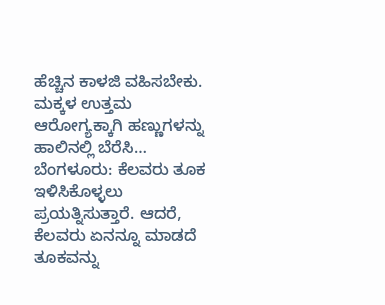ಹೆಚ್ಚಿನ ಕಾಳಜಿ ವಹಿಸಬೇಕು. ಮಕ್ಕಳ ಉತ್ತಮ ಆರೋಗ್ಯಕ್ಕಾಗಿ ಹಣ್ಣುಗಳನ್ನು ಹಾಲಿನಲ್ಲಿ ಬೆರೆಸಿ…
ಬೆಂಗಳೂರು: ಕೆಲವರು ತೂಕ ಇಳಿಸಿಕೊಳ್ಳಲು ಪ್ರಯತ್ನಿಸುತ್ತಾರೆ. ಆದರೆ, ಕೆಲವರು ಏನನ್ನೂ ಮಾಡದೆ ತೂಕವನ್ನು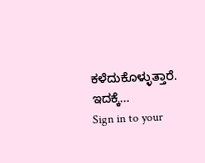ಕಳೆದುಕೊಳ್ಳುತ್ತಾರೆ. ಇದಕ್ಕೆ…
Sign in to your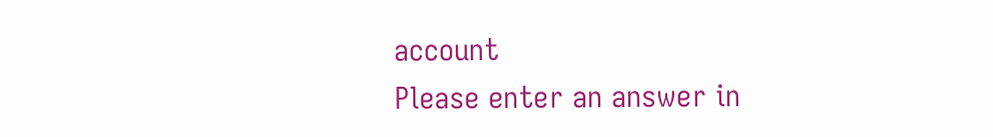account
Please enter an answer in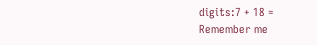digits:7 + 18 =
Remember me